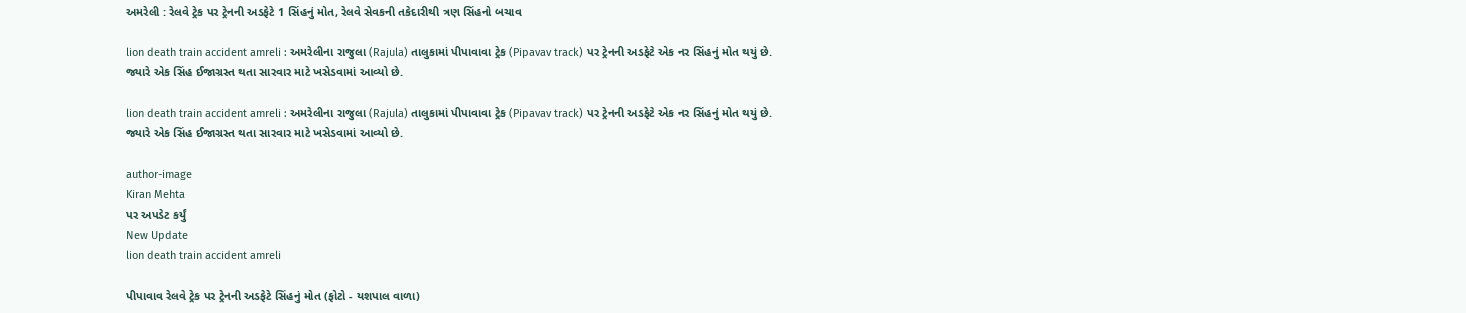અમરેલી : રેલવે ટ્રેક પર ટ્રેનની અડફેટે 1 સિંહનું મોત, રેલવે સેવકની તકેદારીથી ત્રણ સિંહનો બચાવ

lion death train accident amreli : અમરેલીના રાજુલા (Rajula) તાલુકામાં પીપાવાવા ટ્રેક (Pipavav track) પર ટ્રેનની અડફેટે એક નર સિંહનું મોત થયું છે. જ્યારે એક સિંહ ઈજાગ્રસ્ત થતા સારવાર માટે ખસેડવામાં આવ્યો છે.

lion death train accident amreli : અમરેલીના રાજુલા (Rajula) તાલુકામાં પીપાવાવા ટ્રેક (Pipavav track) પર ટ્રેનની અડફેટે એક નર સિંહનું મોત થયું છે. જ્યારે એક સિંહ ઈજાગ્રસ્ત થતા સારવાર માટે ખસેડવામાં આવ્યો છે.

author-image
Kiran Mehta
પર અપડેટ કર્યું
New Update
lion death train accident amreli

પીપાવાવ રેલવે ટ્રેક પર ટ્રેનની અડફેટે સિંહનું મોત (ફોટો - યશપાલ વાળા)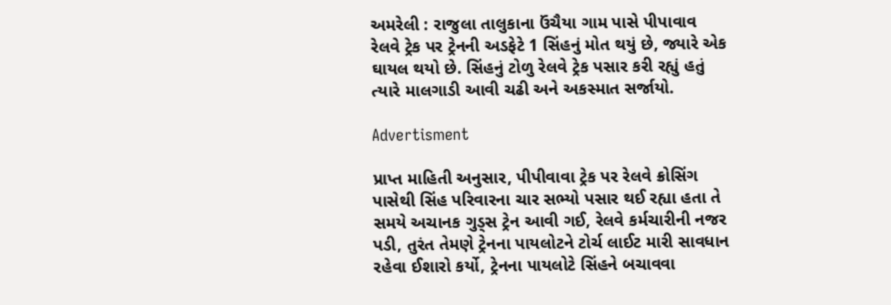અમરેલી : રાજુલા તાલુકાના ઉંચૈયા ગામ પાસે પીપાવાવ રેલવે ટ્રેક પર ટ્રેનની અડફેટે 1 સિંહનું મોત થયું છે, જ્યારે એક ઘાયલ થયો છે. સિંહનું ટોળુ રેલવે ટ્રેક પસાર કરી રહ્યું હતું ત્યારે માલગાડી આવી ચઢી અને અકસ્માત સર્જાયો.

Advertisment

પ્રાપ્ત માહિતી અનુસાર, પીપીવાવા ટ્રેક પર રેલવે ક્રોસિંગ પાસેથી સિંહ પરિવારના ચાર સભ્યો પસાર થઈ રહ્યા હતા તે સમયે અચાનક ગુડ્સ ટ્રેન આવી ગઈ, રેલવે કર્મચારીની નજર પડી, તુરંત તેમણે ટ્રેનના પાયલોટને ટોર્ચ લાઈટ મારી સાવધાન રહેવા ઈશારો કર્યો, ટ્રેનના પાયલોટે સિંહને બચાવવા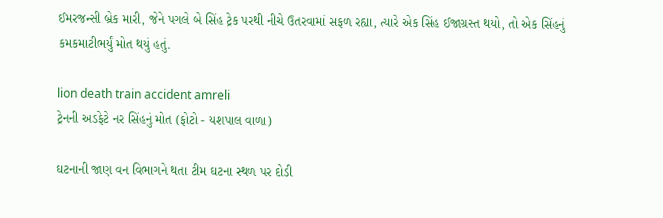ઈમરજન્સી બ્રેક મારી, જેને પગલે બે સિંહ ટ્રેક પરથી નીચે ઉતરવામાં સફળ રહ્યા, ત્યારે એક સિંહ ઈજાગ્રસ્ત થયો, તો એક સિંહનું કમકમાટીભર્યું મોત થયું હતું.

lion death train accident amreli
ટ્રેનની અડફેટે નર સિંહનું મોત (ફોટો - યશપાલ વાળા)

ઘટનાની જાણ વન વિભાગને થતા ટીમ ઘટના સ્થળ પર દોડી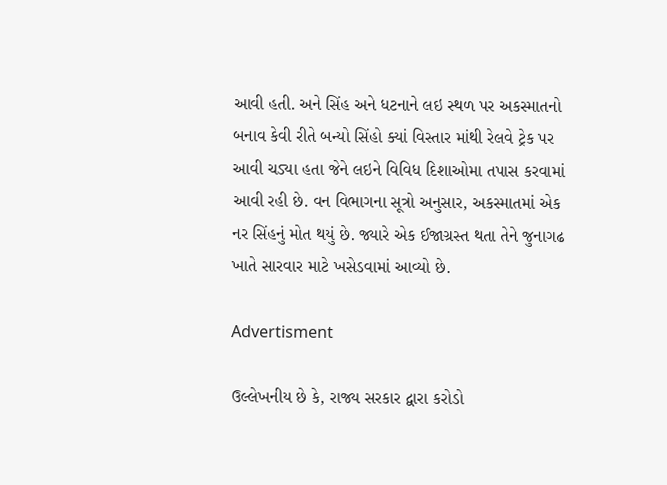આવી હતી. અને સિંહ અને ધટનાને લઇ સ્થળ પર અકસ્માતનો બનાવ કેવી રીતે બન્યો સિંહો ક્યાં વિસ્તાર માંથી રેલવે ટ્રેક પર આવી ચડ્યા હતા જેને લઇને વિવિધ દિશાઓમા તપાસ કરવામાં આવી રહી છે. વન વિભાગના સૂત્રો અનુસાર, અકસ્માતમાં એક નર સિંહનું મોત થયું છે. જ્યારે એક ઈજાગ્રસ્ત થતા તેને જુનાગઢ ખાતે સારવાર માટે ખસેડવામાં આવ્યો છે.

Advertisment

ઉલ્લેખનીય છે કે, રાજ્ય સરકાર દ્વારા કરોડો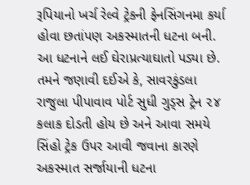રૂપિયાનો ખર્ચ રેલ્વે ટ્રેકની ફેનસિંગનમા કર્યા હોવા છતાંપણ અકસ્માતની ધટના બની. આ ધટનાને લઈ ઘેરાપ્રત્યાઘાતો પડ્યા છે. તમને જણાવી દઈએ કે, સાવરકુંડલા રાજુલા પીપાવાવ પોર્ટ સુધી ગુડ્સ ટ્રેન ૨૪ કલાક દોડતી હોય છે અને આવા સમયે સિંહો ટ્રેક ઉપર આવી જવાના કારણે અકસ્માત સર્જાયાની ધટના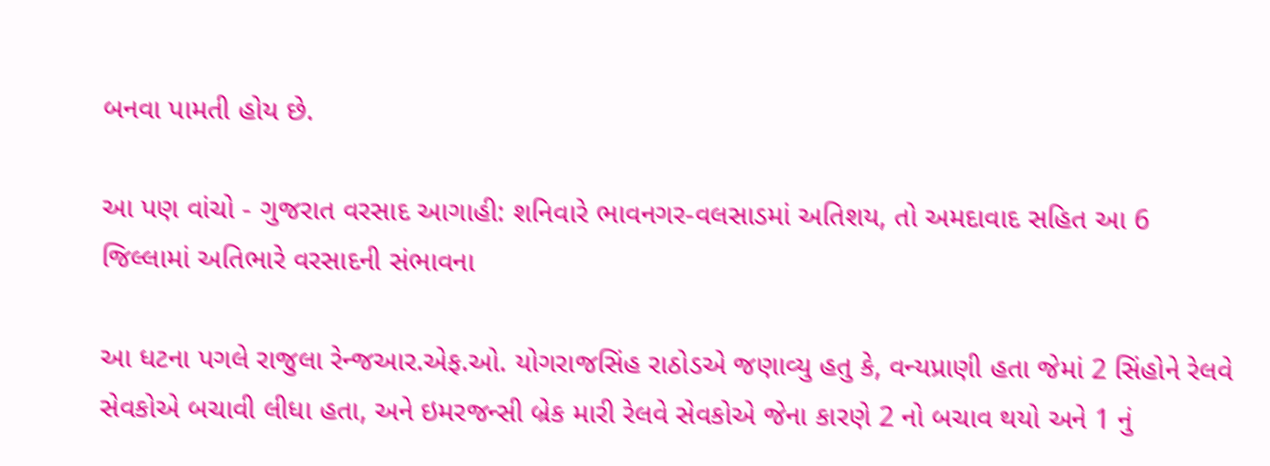બનવા પામતી હોય છે.

આ પણ વાંચો - ગુજરાત વરસાદ આગાહી: શનિવારે ભાવનગર-વલસાડમાં અતિશય, તો અમદાવાદ સહિત આ 6 જિલ્લામાં અતિભારે વરસાદની સંભાવના

આ ધટના પગલે રાજુલા રેન્જઆર.એફ.ઓ. યોગરાજસિંહ રાઠોડએ જણાવ્યુ હતુ કે, વન્યપ્રાણી હતા જેમાં 2 સિંહોને રેલવે સેવકોએ બચાવી લીધા હતા, અને ઇમરજન્સી બ્રેક મારી રેલવે સેવકોએ જેના કારણે 2 નો બચાવ થયો અને 1 નું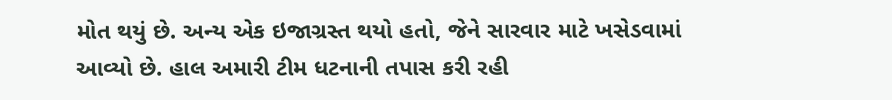મોત થયું છે. અન્ય એક ઇજાગ્રસ્ત થયો હતો, જેને સારવાર માટે ખસેડવામાં આવ્યો છે. હાલ અમારી ટીમ ધટનાની તપાસ કરી રહી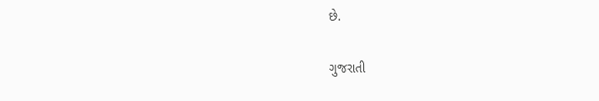છે.

ગુજરાતી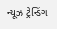ન્યૂઝ ટ્રેન્ડિંગ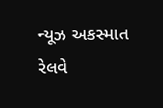ન્યૂઝ અકસ્માત રેલવે